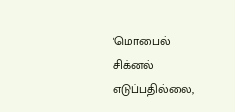'மொபைல் சிக்னல் எடுப்பதில்லை,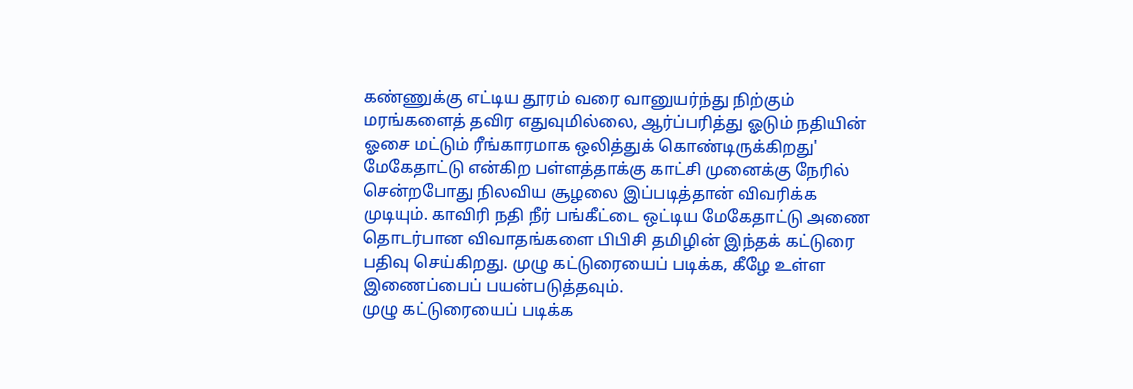கண்ணுக்கு எட்டிய தூரம் வரை வானுயர்ந்து நிற்கும் மரங்களைத் தவிர எதுவுமில்லை, ஆர்ப்பரித்து ஓடும் நதியின் ஓசை மட்டும் ரீங்காரமாக ஒலித்துக் கொண்டிருக்கிறது' மேகேதாட்டு என்கிற பள்ளத்தாக்கு காட்சி முனைக்கு நேரில் சென்றபோது நிலவிய சூழலை இப்படித்தான் விவரிக்க முடியும். காவிரி நதி நீர் பங்கீட்டை ஒட்டிய மேகேதாட்டு அணை தொடர்பான விவாதங்களை பிபிசி தமிழின் இந்தக் கட்டுரை பதிவு செய்கிறது. முழு கட்டுரையைப் படிக்க, கீழே உள்ள இணைப்பைப் பயன்படுத்தவும்.
முழு கட்டுரையைப் படிக்க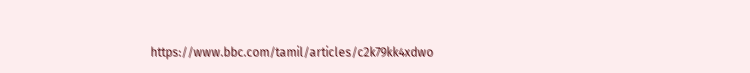https://www.bbc.com/tamil/articles/c2k79kk4xdwo